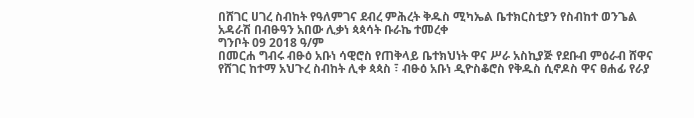በሸገር ሀገረ ስብከት የዓለምገና ደብረ ምሕረት ቅዱስ ሚካኤል ቤተክርስቲያን የስብከተ ወንጌል አዳራሽ በብፁዓን አበው ሊቃነ ጳጳሳት ቡራኬ ተመረቀ
ግንቦት 09 2018 ዓ/ም
በመርሐ ግብሩ ብፁዕ አቡነ ሳዊሮስ የጠቅላይ ቤተክህነት ዋና ሥራ አስኪያጅ የደቡብ ምዕራብ ሸዋና የሸገር ከተማ አህጉረ ስብከት ሊቀ ጳጳስ ፣ ብፁዕ አቡነ ዲዮስቆሮስ የቅዱስ ሲኖዶስ ዋና ፀሐፊ የራያ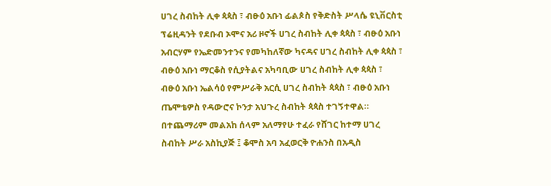ሀገረ ስብከት ሊቀ ጳጳስ ፣ ብፁዕ አቡነ ፊልጶስ የቅድስት ሥላሴ ዩኒቨርስቲ ፕሬዚዳንት የደቡብ ኦሞና አሪ ዞኖች ሀገረ ስብከት ሊቀ ጳጳስ ፣ ብፁዕ አቡነ አብርሃም የኤድመንተንና የመካከለኛው ካናዳና ሀገረ ስብከት ሊቀ ጳጳስ ፣ ብፁዕ አቡነ ማርቆስ የሲያትልና አካባቢው ሀገረ ስብከት ሊቀ ጳጳስ ፣ ብፁዕ አቡነ ኤልሳዕ የምሥራቅ አርሲ ሀገረ ስብከት ጳጳስ ፣ ብፁዕ አቡነ ጤሞቴዎስ የዳውሮና ኮንታ አህጉረ ስብከት ጳጳስ ተገኝተዋል።
በተጨማሪም መልአከ ሰላም አለማየሁ ተፈራ የሸገር ከተማ ሀገረ ስብከት ሥራ አስኪያጅ ፤ ቆሞስ አባ አፈወርቅ ዮሐንስ በአዲስ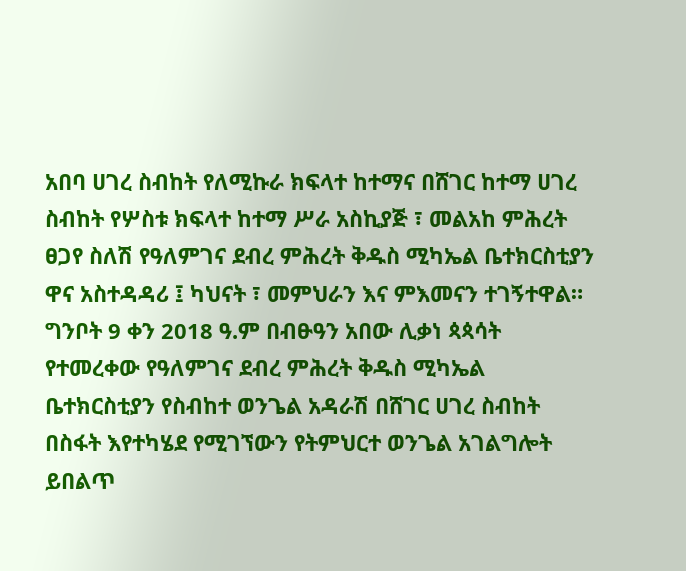አበባ ሀገረ ስብከት የለሚኩራ ክፍላተ ከተማና በሸገር ከተማ ሀገረ ስብከት የሦስቱ ክፍላተ ከተማ ሥራ አስኪያጅ ፣ መልአከ ምሕረት ፀጋየ ስለሽ የዓለምገና ደብረ ምሕረት ቅዱስ ሚካኤል ቤተክርስቲያን ዋና አስተዳዳሪ ፤ ካህናት ፣ መምህራን እና ምእመናን ተገኝተዋል።
ግንቦት 9 ቀን 2018 ዓ.ም በብፁዓን አበው ሊቃነ ጳጳሳት የተመረቀው የዓለምገና ደብረ ምሕረት ቅዱስ ሚካኤል ቤተክርስቲያን የስብከተ ወንጌል አዳራሽ በሸገር ሀገረ ስብከት በስፋት እየተካሄደ የሚገኘውን የትምህርተ ወንጌል አገልግሎት ይበልጥ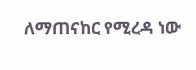ለማጠናከር የሚረዳ ነው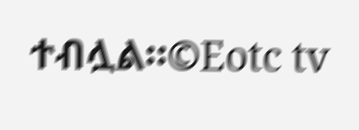ተብሏል።©Eotc tv